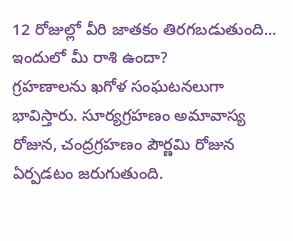12 రోజుల్లో వీరి జాతకం తిరగబడుతుంది... ఇందులో మీ రాశి ఉందా?
గ్రహణాలను ఖగోళ సంఘటనలుగా భావిస్తారు. సూర్యగ్రహణం అమావాస్య రోజున, చంద్రగ్రహణం పౌర్ణమి రోజున ఏర్పడటం జరుగుతుంది.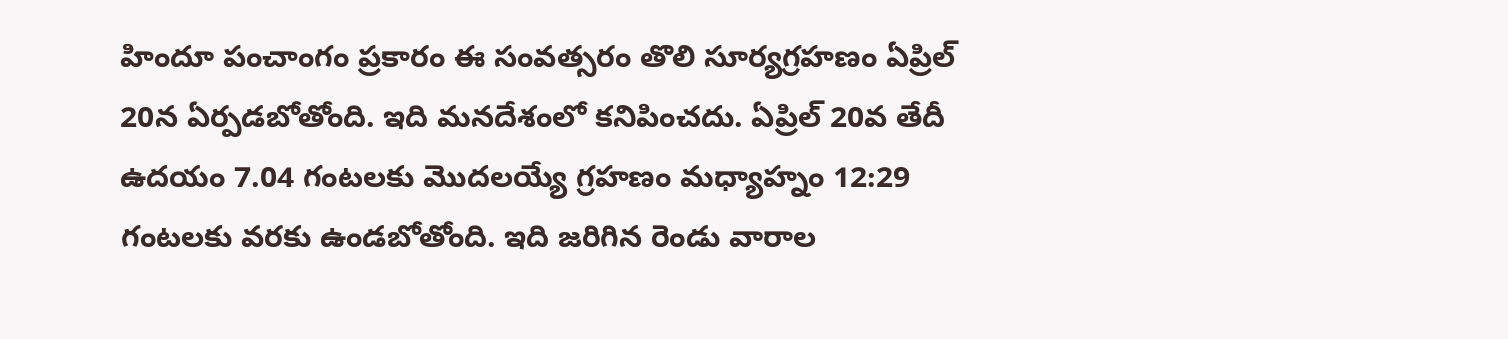హిందూ పంచాంగం ప్రకారం ఈ సంవత్సరం తొలి సూర్యగ్రహణం ఏప్రిల్ 20న ఏర్పడబోతోంది. ఇది మనదేశంలో కనిపించదు. ఏప్రిల్ 20వ తేదీ ఉదయం 7.04 గంటలకు మెుదలయ్యే గ్రహణం మధ్యాహ్నం 12:29 గంటలకు వరకు ఉండబోతోంది. ఇది జరిగిన రెండు వారాల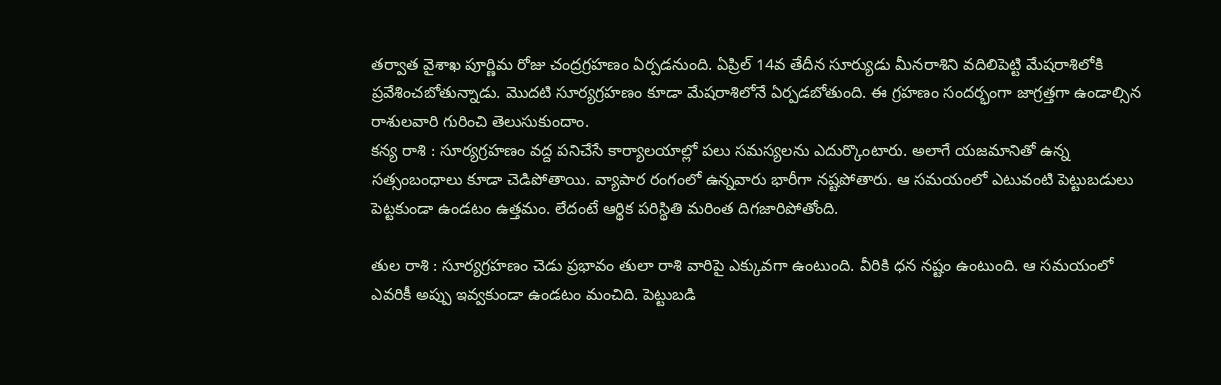తర్వాత వైశాఖ పూర్ణిమ రోజు చంద్రగ్రహణం ఏర్పడనుంది. ఏప్రిల్ 14వ తేదీన సూర్యుడు మీనరాశిని వదిలిపెట్టి మేషరాశిలోకి ప్రవేశించబోతున్నాడు. మెుదటి సూర్యగ్రహణం కూడా మేషరాశిలోనే ఏర్పడబోతుంది. ఈ గ్రహణం సందర్భంగా జాగ్రత్తగా ఉండాల్సిన రాశులవారి గురించి తెలుసుకుందాం.
కన్య రాశి : సూర్యగ్రహణం వద్ద పనిచేసే కార్యాలయాల్లో పలు సమస్యలను ఎదుర్కొంటారు. అలాగే యజమానితో ఉన్న సత్సంబంధాలు కూడా చెడిపోతాయి. వ్యాపార రంగంలో ఉన్నవారు భారీగా నష్టపోతారు. ఆ సమయంలో ఎటువంటి పెట్టుబడులు పెట్టకుండా ఉండటం ఉత్తమం. లేదంటే ఆర్థిక పరిస్థితి మరింత దిగజారిపోతోంది.

తుల రాశి : సూర్యగ్రహణం చెడు ప్రభావం తులా రాశి వారిపై ఎక్కువగా ఉంటుంది. వీరికి ధన నష్టం ఉంటుంది. ఆ సమయంలో ఎవరికీ అప్పు ఇవ్వకుండా ఉండటం మంచిది. పెట్టుబడి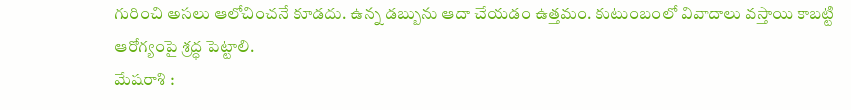గురించి అసలు ఆలోచించనే కూడదు. ఉన్న డబ్బును ఆదా చేయడం ఉత్తమం. కుటుంబంలో వివాదాలు వస్తాయి కాబట్టి ఆరోగ్యంపై శ్రద్ధ పెట్టాలి.
మేషరాశి :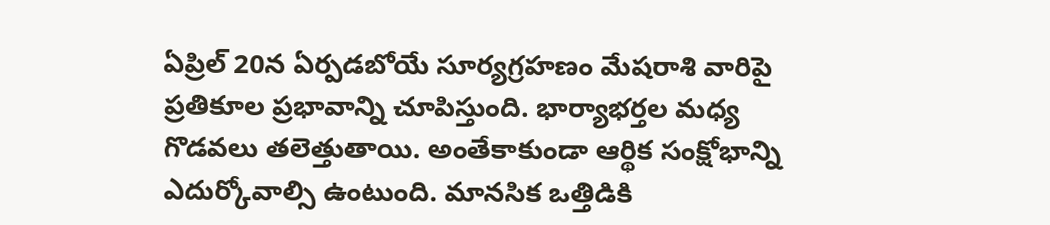ఏప్రిల్ 20న ఏర్పడబోయే సూర్యగ్రహణం మేషరాశి వారిపై ప్రతికూల ప్రభావాన్ని చూపిస్తుంది. భార్యాభర్తల మధ్య గొడవలు తలెత్తుతాయి. అంతేకాకుండా ఆర్థిక సంక్షోభాన్ని ఎదుర్కోవాల్సి ఉంటుంది. మానసిక ఒత్తిడికి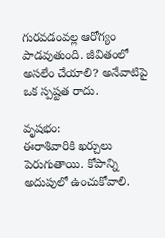గురవడంవల్ల ఆరోగ్యం పాడవుతుంది. జీవితంలో అసలేం చేయాలి? అనేవాటిపై ఒక స్పష్టత రాదు.

వృషభం:
ఈరాశివారికి ఖర్చులు పెరుగుతాయి. కోపాన్ని అదుపులో ఉంచుకోవాలి.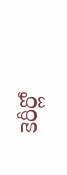కెరీర్లో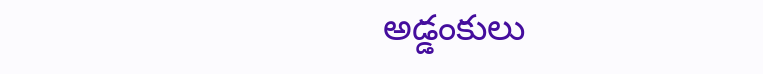అడ్డంకులు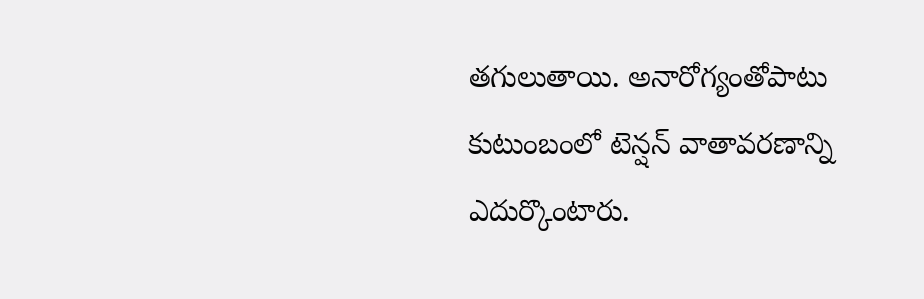తగులుతాయి. అనారోగ్యంతోపాటు కుటుంబంలో టెన్షన్ వాతావరణాన్ని ఎదుర్కొంటారు.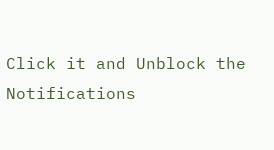Click it and Unblock the Notifications